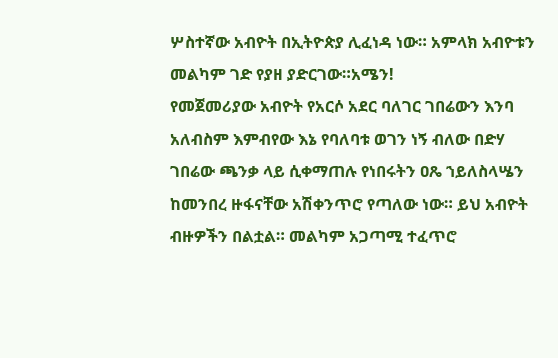ሦስተኛው አብዮት በኢትዮጵያ ሊፈነዳ ነው። አምላክ አብዮቱን መልካም ገድ የያዘ ያድርገው።አሜን!
የመጀመሪያው አብዮት የአርሶ አደር ባለገር ገበሬውን እንባ አለብስም እምብየው እኔ የባለባቱ ወገን ነኝ ብለው በድሃ ገበሬው ጫንቃ ላይ ሲቀማጠሉ የነበሩትን ዐጼ ኀይለስላሤን ከመንበረ ዙፋናቸው አሽቀንጥሮ የጣለው ነው። ይህ አብዮት ብዙዎችን በልቷል። መልካም አጋጣሚ ተፈጥሮ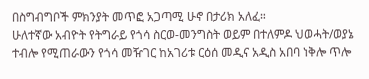በስግብግቦች ምክንያት መጥፎ አጋጣሚ ሁኖ በታሪክ አለፈ።
ሁለተኛው አብዮት የትግራይ የጎሳ ስርወ-መንግስት ወይም በተለምዶ ህወሓት/ወያኔ ተብሎ የሚጠራውን የጎሳ መዥገር ከአገሪቱ ርዕሰ መዲና አዲስ አበባ ነቅሎ ጥሎ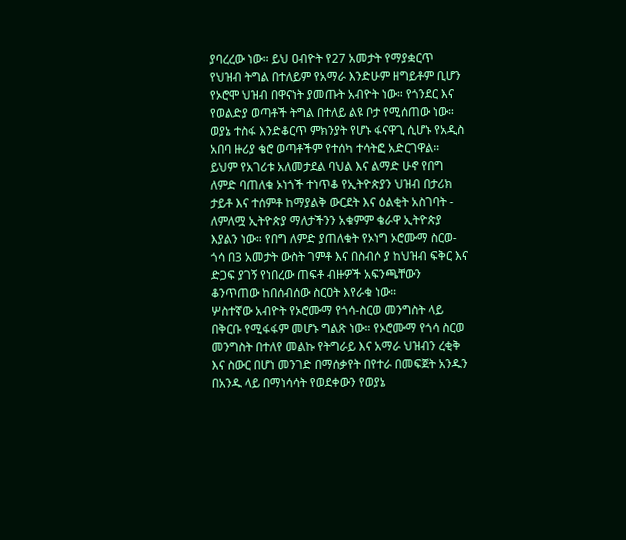ያባረረው ነው። ይህ ዐብዮት የ27 አመታት የማያቋርጥ የህዝብ ትግል በተለይም የአማራ እንድሁም ዘግይቶም ቢሆን የኦሮሞ ህዝብ በዋናነት ያመጡት አብዮት ነው። የጎንደር እና የወልድያ ወጣቶች ትግል በተለይ ልዩ ቦታ የሚሰጠው ነው። ወያኔ ተስፋ እንድቆርጥ ምክንያት የሆኑ ፋናዋጊ ሲሆኑ የአዲስ አበባ ዙሪያ ቄሮ ወጣቶችም የተሰካ ተሳትፎ አድርገዋል። ይህም የአገሪቱ አለመታደል ባህል እና ልማድ ሁኖ የበግ ለምድ ባጠለቁ ኦነጎች ተነጥቆ የኢትዮጵያን ህዝብ በታሪክ ታይቶ እና ተሰምቶ ከማያልቅ ውርደት እና ዕልቂት አስገባት - ለምለሟ ኢትዮጵያ ማለታችንን አቁምም ቄራዋ ኢትዮጵያ እያልን ነው። የበግ ለምድ ያጠለቁት የኦነግ ኦሮሙማ ስርወ-ጎሳ በ3 አመታት ውስት ገምቶ እና በስብሶ ያ ከህዝብ ፍቅር እና ድጋፍ ያገኝ የነበረው ጠፍቶ ብዙዎች አፍንጫቸውን ቆንጥጠው ከበሰብሰው ስርዐት እየራቁ ነው።
ሦስተኛው አብዮት የኦሮሙማ የጎሳ-ስርወ መንግስት ላይ በቅርቡ የሚፋፋም መሆኑ ግልጽ ነው። የኦሮሙማ የጎሳ ስርወ መንግስት በተለየ መልኩ የትግራይ እና አማራ ህዝብን ረቂቅ እና ስውር በሆነ መንገድ በማሰቃየት በየተራ በመፍጀት አንዱን በአንዱ ላይ በማነሳሳት የወደቀውን የወያኔ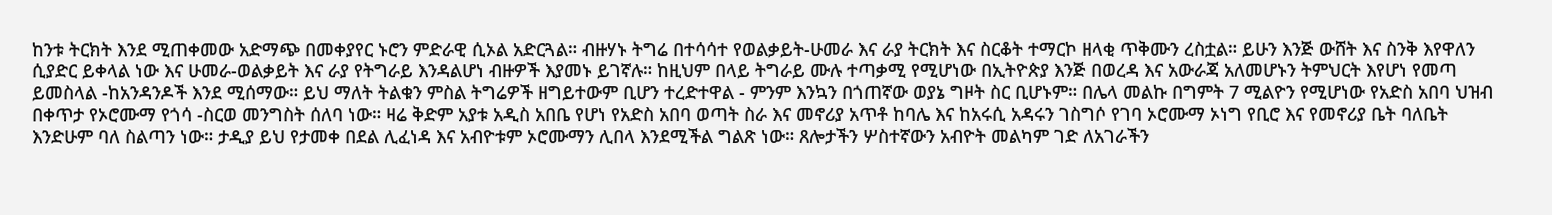ከንቱ ትርክት እንደ ሚጠቀመው አድማጭ በመቀያየር ኑሮን ምድራዊ ሲኦል አድርጓል። ብዙሃኑ ትግሬ በተሳሳተ የወልቃይት-ሁመራ እና ራያ ትርክት እና ስርቆት ተማርኮ ዘላቂ ጥቅሙን ረስቷል። ይሁን እንጅ ውሸት እና ስንቅ እየዋለን ሲያድር ይቀላል ነው እና ሁመራ-ወልቃይት እና ራያ የትግራይ እንዳልሆነ ብዙዎች እያመኑ ይገኛሉ። ከዚህም በላይ ትግራይ ሙሉ ተጣቃሚ የሚሆነው በኢትዮጵያ እንጅ በወረዳ እና አውራጃ አለመሆኑን ትምህርት እየሆነ የመጣ ይመስላል -ከአንዳንዶች እንደ ሚሰማው። ይህ ማለት ትልቁን ምስል ትግሬዎች ዘግይተውም ቢሆን ተረድተዋል - ምንም እንኳን በጎጠኛው ወያኔ ግዞት ስር ቢሆኑም። በሌላ መልኩ በግምት 7 ሚልዮን የሚሆነው የአድስ አበባ ህዝብ በቀጥታ የኦሮሙማ የጎሳ -ስርወ መንግስት ሰለባ ነው። ዛሬ ቅድም አያቱ አዲስ አበቤ የሆነ የአድስ አበባ ወጣት ስራ እና መኖሪያ አጥቶ ከባሌ እና ከአሩሲ አዳሩን ገስግሶ የገባ ኦሮሙማ ኦነግ የቢሮ እና የመኖሪያ ቤት ባለቤት እንድሁም ባለ ስልጣን ነው። ታዲያ ይህ የታመቀ በደል ሊፈነዳ እና አብዮቱም ኦሮሙማን ሊበላ እንደሚችል ግልጽ ነው። ጸሎታችን ሦስተኛውን አብዮት መልካም ገድ ለአገራችን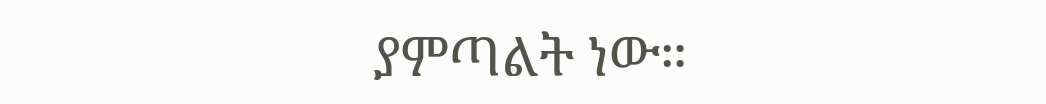ያምጣልት ነው።